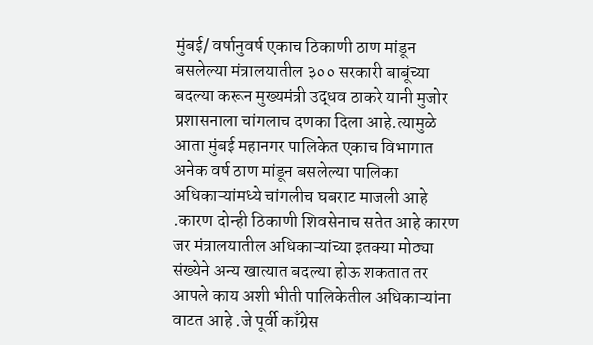मुंबई/ वर्षानुवर्ष एकाच ठिकाणी ठाण मांडून बसलेल्या मंत्रालयातील ३०० सरकारी बाबूंच्या बदल्या करून मुख्यमंत्री उद्धव ठाकरे यानी मुजोर प्रशासनाला चांगलाच दणका दिला आहे.त्यामुळे आता मुंबई महानगर पालिकेत एकाच विभागात अनेक वर्ष ठाण मांडून बसलेल्या पालिका अधिकाऱ्यांमध्ये चांगलीच घबराट माजली आहे .कारण दोन्ही ठिकाणी शिवसेनाच सतेत आहे कारण जर मंत्रालयातील अधिकाऱ्यांच्या इतक्या मोठ्या संख्येने अन्य खात्यात बदल्या होऊ शकतात तर आपले काय अशी भीती पालिकेतील अधिकाऱ्यांना वाटत आहे .जे पूर्वी काँग्रेस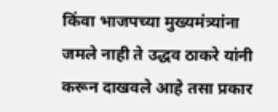किंवा भाजपच्या मुख्यमंत्र्यांना जमले नाही ते उद्धव ठाकरे यांनी करून दाखवले आहे तसा प्रकार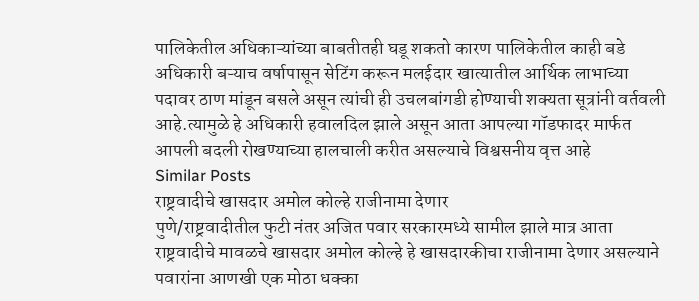पालिकेतील अधिकाऱ्यांच्या बाबतीतही घडू शकतो कारण पालिकेतील काही बडे अधिकारी बऱ्याच वर्षापासून सेटिंग करून मलईदार खात्यातील आर्थिक लाभाच्या पदावर ठाण मांडून बसले असून त्यांची ही उचलबांगडी होण्याची शक्यता सूत्रांनी वर्तवली आहे.त्यामुळे हे अधिकारी हवालदिल झाले असून आता आपल्या गॉडफादर मार्फत आपली बदली रोखण्याच्या हालचाली करीत असल्याचे विश्वसनीय वृत्त आहे
Similar Posts
राष्ट्रवादीचे खासदार अमोल कोल्हे राजीनामा देणार
पुणे/राष्ट्रवादीतील फुटी नंतर अजित पवार सरकारमध्ये सामील झाले मात्र आता राष्ट्रवादीचे मावळचे खासदार अमोल कोल्हे हे खासदारकीचा राजीनामा देणार असल्याने पवारांना आणखी एक मोठा धक्का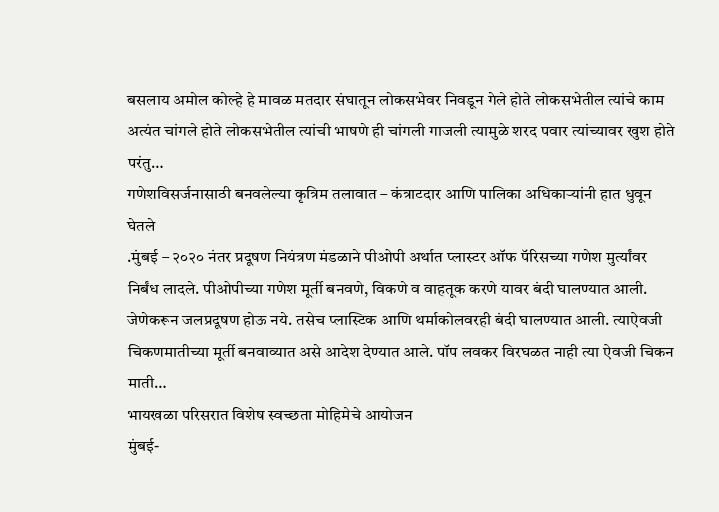बसलाय अमोल कोल्हे हे मावळ मतदार संघातून लोकसभेवर निवडून गेले होते लोकसभेतील त्यांचे काम अत्यंत चांगले होते लोकसभेतील त्यांची भाषणे ही चांगली गाजली त्यामुळे शरद पवार त्यांच्यावर खुश होते परंतु…
गणेशविसर्जनासाठी बनवलेल्या कृत्रिम तलावात – कंत्राटदार आणि पालिका अधिकाऱ्यांनी हात धुवून घेतले
.मुंबई – २०२० नंतर प्रदूषण नियंत्रण मंडळाने पीओपी अर्थात प्लास्टर ऑफ पॅरिसच्या गणेश मुर्त्यांवर निर्बंध लादले. पीओपीच्या गणेश मूर्ती बनवणे, विकणे व वाहतूक करणे यावर बंदी घालण्यात आली. जेणेकरून जलप्रदूषण होऊ नये. तसेच प्लास्टिक आणि थर्माकोलवरही बंदी घालण्यात आली. त्याऐवजी चिकणमातीच्या मूर्ती बनवाव्यात असे आदेश देण्यात आले. पॉप लवकर विरघळत नाही त्या ऐवजी चिकन माती…
भायखळा परिसरात विशेष स्वच्छता मोहिमेचे आयोजन
मुंबई-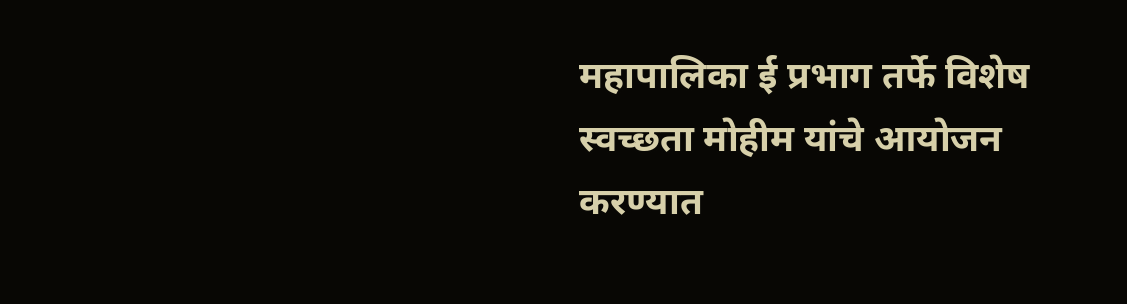महापालिका ई प्रभाग तर्फे विशेष स्वच्छता मोहीम यांचे आयोजन करण्यात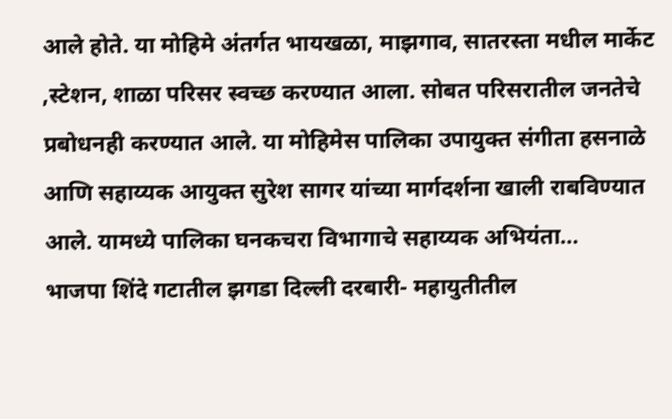आले होते. या मोहिमे अंतर्गत भायखळा, माझगाव, सातरस्ता मधील मार्केट ,स्टेशन, शाळा परिसर स्वच्छ करण्यात आला. सोबत परिसरातील जनतेचे प्रबोधनही करण्यात आले. या मोहिमेस पालिका उपायुक्त संगीता हसनाळे आणि सहाय्यक आयुक्त सुरेश सागर यांच्या मार्गदर्शना खाली राबविण्यात आले. यामध्ये पालिका घनकचरा विभागाचे सहाय्यक अभियंता…
भाजपा शिंदे गटातील झगडा दिल्ली दरबारी- महायुतीतील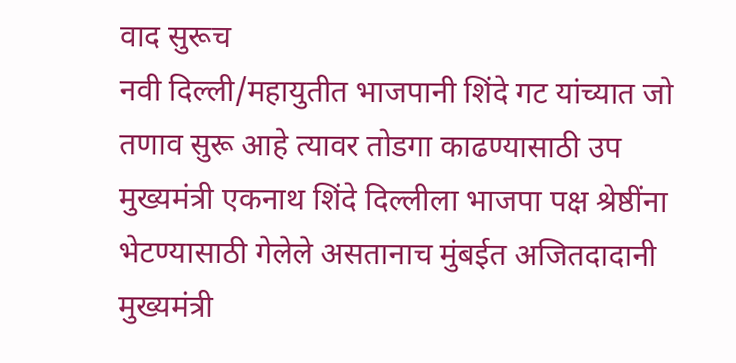वाद सुरूच
नवी दिल्ली/महायुतीत भाजपानी शिंदे गट यांच्यात जो तणाव सुरू आहे त्यावर तोडगा काढण्यासाठी उप मुख्यमंत्री एकनाथ शिंदे दिल्लीला भाजपा पक्ष श्रेष्ठींना भेटण्यासाठी गेलेले असतानाच मुंबईत अजितदादानी मुख्यमंत्री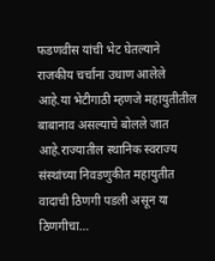फडणवीस यांची भेट घेतल्याने राजकीय चर्चांना उधाण आलेले आहे.या भेटीगाठी म्हणजे महायुतीतील बाबानाव असल्याचे बोलले जात आहे.राज्यातील स्थानिक स्वराज्य संस्थांच्या निवडणुकीत महायुतीत वादाची ठिणगी पडली असून या ठिणगीचा…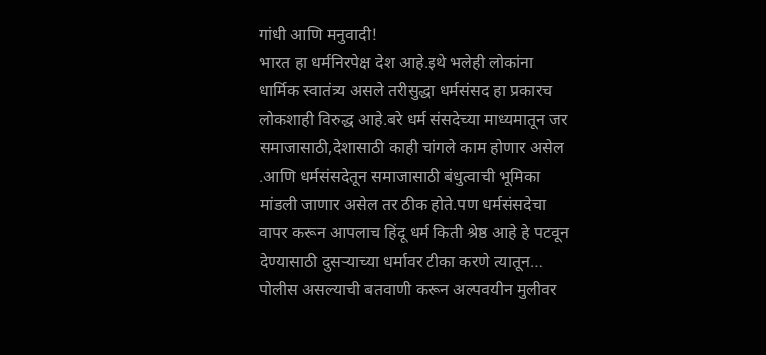गांधी आणि मनुवादी!
भारत हा धर्मनिरपेक्ष देश आहे.इथे भलेही लोकांना धार्मिक स्वातंत्र्य असले तरीसुद्धा धर्मसंसद हा प्रकारच लोकशाही विरुद्ध आहे.बरे धर्म संसदेच्या माध्यमातून जर समाजासाठी,देशासाठी काही चांगले काम होणार असेल .आणि धर्मसंसदेतून समाजासाठी बंधुत्वाची भूमिका मांडली जाणार असेल तर ठीक होते.पण धर्मसंसदेचा वापर करून आपलाच हिंदू धर्म किती श्रेष्ठ आहे हे पटवून देण्यासाठी दुसऱ्याच्या धर्मावर टीका करणे त्यातून…
पोलीस असल्याची बतवाणी करून अल्पवयीन मुलीवर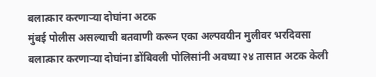बलात्कार करणाऱ्या दोघांना अटक
मुंबई पोलीस असल्याची बतवाणी करून एका अल्पवयीन मुलीवर भरदिवसा बलात्कार करणाऱ्या दोघांना डोंबिवली पोलिसांनी अवघ्या २४ तासात अटक केली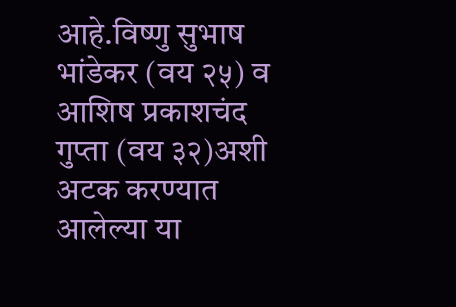आहे.विष्णु सुभाष भांडेकर (वय २५) व आशिष प्रकाशचंद गुप्ता (वय ३२)अशी अटक करण्यात आलेल्या या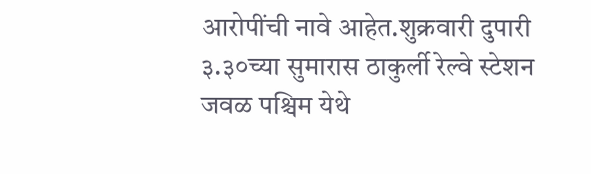आरोपींची नावे आहेत.शुक्रवारी दुपारी ३.३०च्या सुमारास ठाकुर्ली रेल्वे स्टेशन जवळ पश्चिम येथे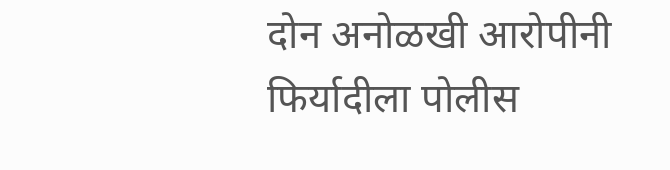दोन अनोळखी आरोपीनी फिर्यादीला पोलीस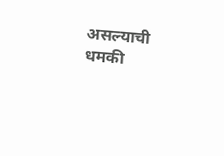असल्याची धमकी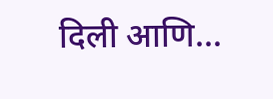दिली आणि…